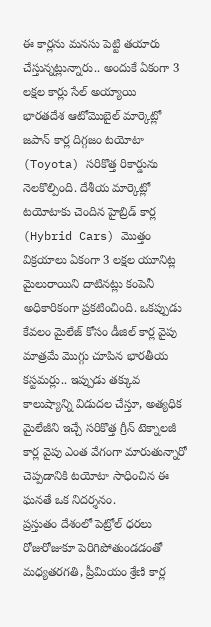ఈ కార్లను మనసు పెట్టి తయారు చేస్తున్నట్లున్నారు.. అందుకే ఏకంగా 3 లక్షల కార్లు సేల్ అయ్యాయి
భారతదేశ ఆటోమొబైల్ మార్కెట్లో జపాన్ కార్ల దిగ్గజం టయోటా (Toyota) సరికొత్త రికార్డును నెలకొల్పింది. దేశీయ మార్కెట్లో టయోటాకు చెందిన హైబ్రిడ్ కార్ల (Hybrid Cars) మొత్తం విక్రయాలు ఏకంగా 3 లక్షల యూనిట్ల మైలురాయిని దాటినట్లు కంపెనీ అధికారికంగా ప్రకటించింది. ఒకప్పుడు కేవలం మైలేజ్ కోసం డీజిల్ కార్ల వైపు మాత్రమే మొగ్గు చూపిన భారతీయ కస్టమర్లు.. ఇప్పుడు తక్కువ కాలుష్యాన్ని విడుదల చేస్తూ, అత్యధిక మైలేజీని ఇచ్చే సరికొత్త గ్రీన్ టెక్నాలజీ కార్ల వైపు ఎంత వేగంగా మారుతున్నారో చెప్పడానికి టయోటా సాధించిన ఈ ఘనతే ఒక నిదర్శనం.
ప్రస్తుతం దేశంలో పెట్రోల్ ధరలు రోజురోజుకూ పెరిగిపోతుండడంతో మధ్యతరగతి, ప్రీమియం శ్రేణి కార్ల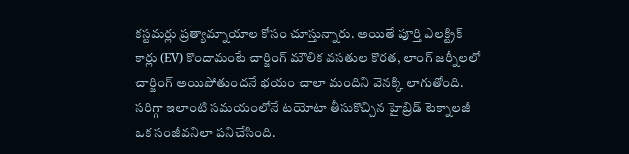కస్టమర్లు ప్రత్యామ్నాయాల కోసం చూస్తున్నారు. అయితే పూర్తి ఎలక్ట్రిక్ కార్లు (EV) కొందామంటే చార్జింగ్ మౌలిక వసతుల కొరత, లాంగ్ జర్నీలలో చార్జింగ్ అయిపోతుందనే భయం చాలా మందిని వెనక్కి లాగుతోంది. సరిగ్గా ఇలాంటి సమయంలోనే టయోటా తీసుకొచ్చిన హైబ్రిడ్ టెక్నాలజీ ఒక సంజీవనిలా పనిచేసింది.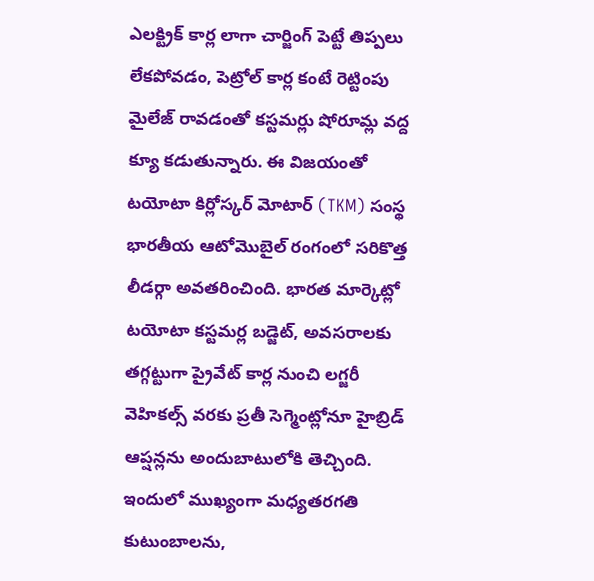ఎలక్ట్రిక్ కార్ల లాగా చార్జింగ్ పెట్టే తిప్పలు లేకపోవడం, పెట్రోల్ కార్ల కంటే రెట్టింపు మైలేజ్ రావడంతో కస్టమర్లు షోరూమ్ల వద్ద క్యూ కడుతున్నారు. ఈ విజయంతో టయోటా కిర్లోస్కర్ మోటార్ (TKM) సంస్థ భారతీయ ఆటోమొబైల్ రంగంలో సరికొత్త లీడర్గా అవతరించింది. భారత మార్కెట్లో టయోటా కస్టమర్ల బడ్జెట్, అవసరాలకు తగ్గట్టుగా ప్రైవేట్ కార్ల నుంచి లగ్జరీ వెహికల్స్ వరకు ప్రతీ సెగ్మెంట్లోనూ హైబ్రిడ్ ఆప్షన్లను అందుబాటులోకి తెచ్చింది.
ఇందులో ముఖ్యంగా మధ్యతరగతి కుటుంబాలను,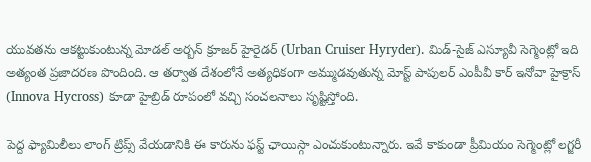యువతను ఆకట్టుకుంటున్న మోడల్ అర్బన్ క్రూజర్ హైరైడర్ (Urban Cruiser Hyryder). మిడ్-సైజ్ ఎస్యూవీ సెగ్మెంట్లో ఇది అత్యంత ప్రజాదరణ పొందింది. ఆ తర్వాత దేశంలోనే అత్యధికంగా అమ్ముడవుతున్న మోస్ట్ పాపులర్ ఎంపీవీ కార్ ఇనోవా హైక్రాస్ (Innova Hycross) కూడా హైబ్రిడ్ రూపంలో వచ్చి సంచలనాలు సృష్టిస్తోంది.

పెద్ద ఫ్యామిలీలు లాంగ్ ట్రిప్స్ వేయడానికి ఈ కారును ఫస్ట్ ఛాయిస్గా ఎంచుకుంటున్నారు. ఇవే కాకుండా ప్రీమియం సెగ్మెంట్లో లగ్జరీ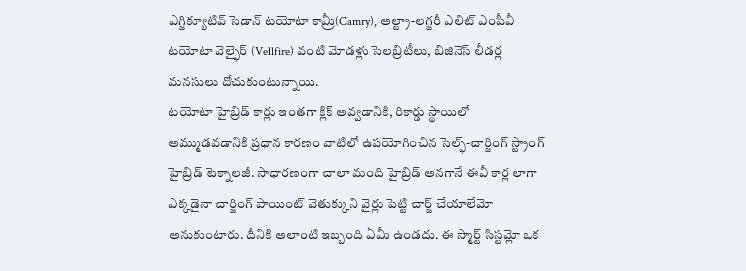ఎగ్జిక్యూటివ్ సెడాన్ టయోటా కామ్రీ(Camry), అల్ట్రా-లగ్జరీ ఎలిట్ ఎంపీవీ టయోటా వెల్ఫైర్ (Vellfire) వంటి మోడళ్లు సెలబ్రిటీలు, బిజినెస్ లీడర్ల మనసులు దోచుకుంటున్నాయి.
టయోటా హైబ్రిడ్ కార్లు ఇంతగా క్లిక్ అవ్వడానికి, రికార్డు స్థాయిలో అమ్ముడవడానికి ప్రధాన కారణం వాటిలో ఉపయోగించిన సెల్ఫ్-చార్జింగ్ స్ట్రాంగ్ హైబ్రిడ్ టెక్నాలజీ. సాధారణంగా చాలా మంది హైబ్రిడ్ అనగానే ఈవీ కార్ల లాగా ఎక్కడైనా చార్జింగ్ పాయింట్ వెతుక్కుని వైర్లు పెట్టి చార్జ్ చేయాలేమో అనుకుంటారు. దీనికి అలాంటి ఇబ్బంది ఏమీ ఉండదు. ఈ స్మార్ట్ సిస్టమ్లో ఒక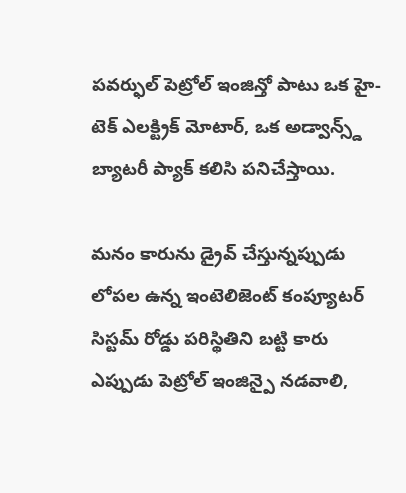పవర్ఫుల్ పెట్రోల్ ఇంజిన్తో పాటు ఒక హై-టెక్ ఎలక్ట్రిక్ మోటార్, ఒక అడ్వాన్స్డ్ బ్యాటరీ ప్యాక్ కలిసి పనిచేస్తాయి.

మనం కారును డ్రైవ్ చేస్తున్నప్పుడు లోపల ఉన్న ఇంటెలిజెంట్ కంప్యూటర్ సిస్టమ్ రోడ్డు పరిస్థితిని బట్టి కారు ఎప్పుడు పెట్రోల్ ఇంజిన్పై నడవాలి,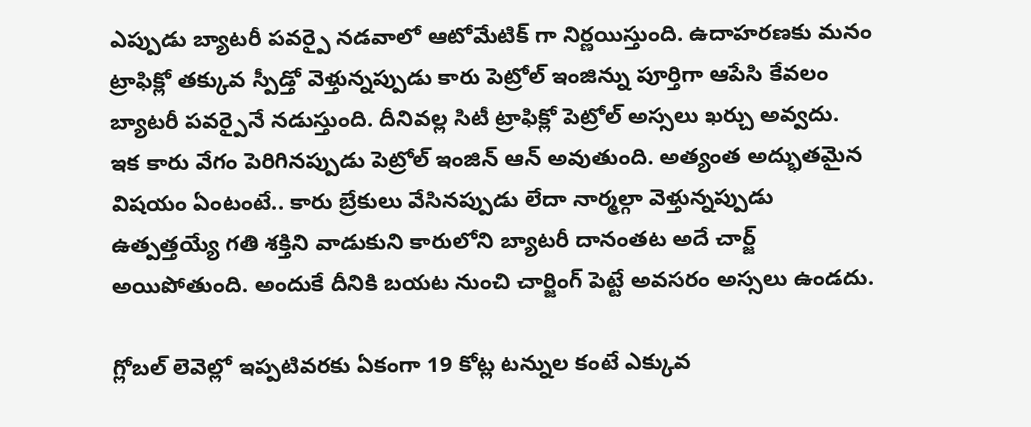ఎప్పుడు బ్యాటరీ పవర్పై నడవాలో ఆటోమేటిక్ గా నిర్ణయిస్తుంది. ఉదాహరణకు మనం ట్రాఫిక్లో తక్కువ స్పీడ్తో వెళ్తున్నప్పుడు కారు పెట్రోల్ ఇంజిన్ను పూర్తిగా ఆపేసి కేవలం బ్యాటరీ పవర్పైనే నడుస్తుంది. దీనివల్ల సిటీ ట్రాఫిక్లో పెట్రోల్ అస్సలు ఖర్చు అవ్వదు.
ఇక కారు వేగం పెరిగినప్పుడు పెట్రోల్ ఇంజిన్ ఆన్ అవుతుంది. అత్యంత అద్భుతమైన విషయం ఏంటంటే.. కారు బ్రేకులు వేసినప్పుడు లేదా నార్మల్గా వెళ్తున్నప్పుడు ఉత్పత్తయ్యే గతి శక్తిని వాడుకుని కారులోని బ్యాటరీ దానంతట అదే చార్జ్ అయిపోతుంది. అందుకే దీనికి బయట నుంచి చార్జింగ్ పెట్టే అవసరం అస్సలు ఉండదు.

గ్లోబల్ లెవెల్లో ఇప్పటివరకు ఏకంగా 19 కోట్ల టన్నుల కంటే ఎక్కువ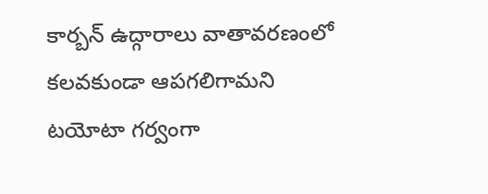కార్బన్ ఉద్గారాలు వాతావరణంలో కలవకుండా ఆపగలిగామని టయోటా గర్వంగా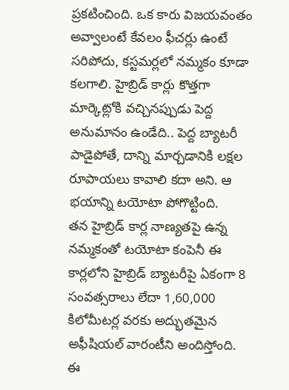ప్రకటించింది. ఒక కారు విజయవంతం అవ్వాలంటే కేవలం ఫీచర్లు ఉంటే సరిపోదు, కస్టమర్లలో నమ్మకం కూడా కలగాలి. హైబ్రిడ్ కార్లు కొత్తగా మార్కెట్లోకి వచ్చినప్పుడు పెద్ద అనుమానం ఉండేది.. పెద్ద బ్యాటరీ పాడైపోతే, దాన్ని మార్చడానికి లక్షల రూపాయలు కావాలి కదా అని. ఆ భయాన్ని టయోటా పోగొట్టింది.
తన హైబ్రిడ్ కార్ల నాణ్యతపై ఉన్న నమ్మకంతో టయోటా కంపెనీ ఈ కార్లలోని హైబ్రిడ్ బ్యాటరీపై ఏకంగా 8 సంవత్సరాలు లేదా 1,60,000 కిలోమీటర్ల వరకు అద్భుతమైన అఫీషియల్ వారంటీని అందిస్తోంది. ఈ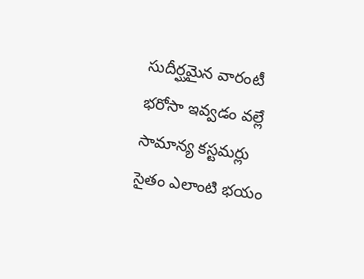సుదీర్ఘమైన వారంటీ భరోసా ఇవ్వడం వల్లే సామాన్య కస్టమర్లు సైతం ఎలాంటి భయం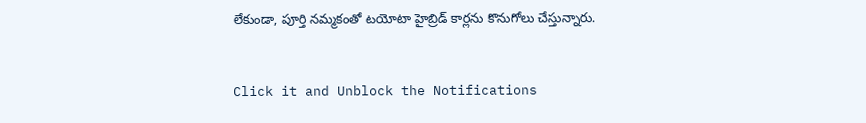లేకుండా, పూర్తి నమ్మకంతో టయోటా హైబ్రిడ్ కార్లను కొనుగోలు చేస్తున్నారు.


Click it and Unblock the Notifications